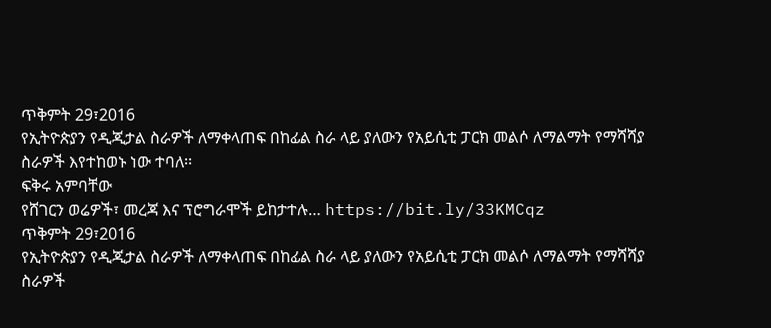ጥቅምት 29፣2016
የኢትዮጵያን የዲጂታል ስራዎች ለማቀላጠፍ በከፊል ስራ ላይ ያለውን የአይሲቲ ፓርክ መልሶ ለማልማት የማሻሻያ ስራዎች እየተከወኑ ነው ተባለ፡፡
ፍቅሩ አምባቸው
የሸገርን ወሬዎች፣ መረጃ እና ፕሮግራሞች ይከታተሉ… https://bit.ly/33KMCqz
ጥቅምት 29፣2016
የኢትዮጵያን የዲጂታል ስራዎች ለማቀላጠፍ በከፊል ስራ ላይ ያለውን የአይሲቲ ፓርክ መልሶ ለማልማት የማሻሻያ ስራዎች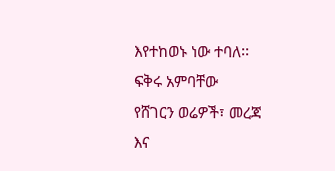እየተከወኑ ነው ተባለ፡፡
ፍቅሩ አምባቸው
የሸገርን ወሬዎች፣ መረጃ እና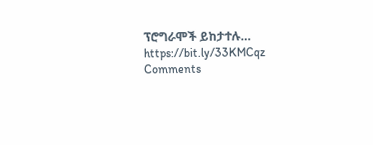ፕሮግራሞች ይከታተሉ… https://bit.ly/33KMCqz
Comments